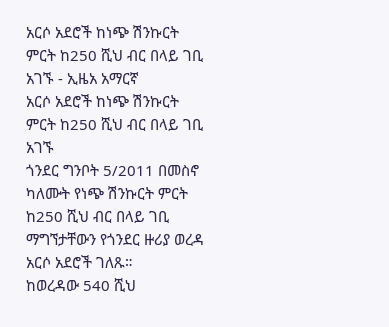አርሶ አደሮች ከነጭ ሽንኩርት ምርት ከ250 ሺህ ብር በላይ ገቢ አገኙ - ኢዜአ አማርኛ
አርሶ አደሮች ከነጭ ሽንኩርት ምርት ከ250 ሺህ ብር በላይ ገቢ አገኙ
ጎንደር ግንቦት 5/2011 በመስኖ ካለሙት የነጭ ሽንኩርት ምርት ከ250 ሺህ ብር በላይ ገቢ ማግኘታቸውን የጎንደር ዙሪያ ወረዳ አርሶ አደሮች ገለጹ።
ከወረዳው 540 ሺህ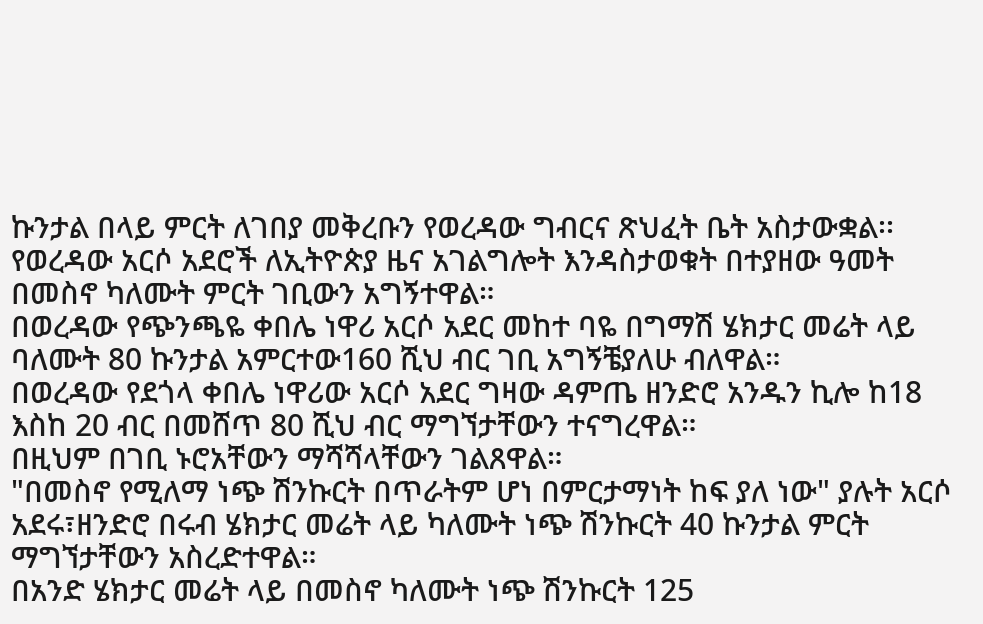ኩንታል በላይ ምርት ለገበያ መቅረቡን የወረዳው ግብርና ጽህፈት ቤት አስታውቋል፡፡
የወረዳው አርሶ አደሮች ለኢትዮጵያ ዜና አገልግሎት እንዳስታወቁት በተያዘው ዓመት በመስኖ ካለሙት ምርት ገቢውን አግኝተዋል።
በወረዳው የጭንጫዬ ቀበሌ ነዋሪ አርሶ አደር መከተ ባዬ በግማሽ ሄክታር መሬት ላይ ባለሙት 80 ኩንታል አምርተው160 ሺህ ብር ገቢ አግኝቼያለሁ ብለዋል።
በወረዳው የደጎላ ቀበሌ ነዋሪው አርሶ አደር ግዛው ዳምጤ ዘንድሮ አንዱን ኪሎ ከ18 እስከ 20 ብር በመሸጥ 80 ሺህ ብር ማግኘታቸውን ተናግረዋል።
በዚህም በገቢ ኑሮአቸውን ማሻሻላቸውን ገልጸዋል።
"በመስኖ የሚለማ ነጭ ሽንኩርት በጥራትም ሆነ በምርታማነት ከፍ ያለ ነው" ያሉት አርሶ አደሩ፣ዘንድሮ በሩብ ሄክታር መሬት ላይ ካለሙት ነጭ ሽንኩርት 40 ኩንታል ምርት ማግኘታቸውን አስረድተዋል።
በአንድ ሄክታር መሬት ላይ በመስኖ ካለሙት ነጭ ሽንኩርት 125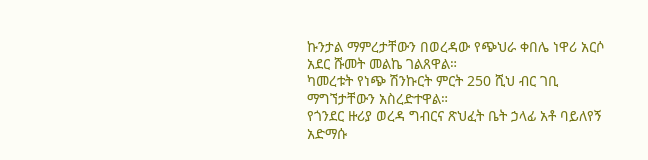ኩንታል ማምረታቸውን በወረዳው የጭህራ ቀበሌ ነዋሪ አርሶ አደር ሹመት መልኬ ገልጸዋል።
ካመረቱት የነጭ ሽንኩርት ምርት 250 ሺህ ብር ገቢ ማግኘታቸውን አስረድተዋል።
የጎንደር ዙሪያ ወረዳ ግብርና ጽህፈት ቤት ኃላፊ አቶ ባይለየኝ አድማሱ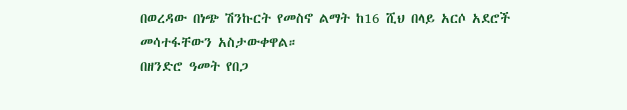በወረዳው በነጭ ሽንኩርት የመስኖ ልማት ከ16 ሺህ በላይ አርሶ አደሮች መሳተፋቸውን አስታውቀዋል።
በዘንድሮ ዓመት የበጋ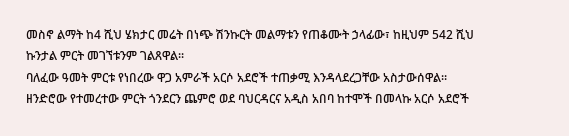መስኖ ልማት ከ4 ሺህ ሄክታር መሬት በነጭ ሽንኩርት መልማቱን የጠቆሙት ኃላፊው፣ ከዚህም 542 ሺህ ኩንታል ምርት መገኘቱንም ገልጸዋል፡፡
ባለፈው ዓመት ምርቱ የነበረው ዋጋ አምራች አርሶ አደሮች ተጠቃሚ እንዳላደረጋቸው አስታውሰዋል።
ዘንድሮው የተመረተው ምርት ጎንደርን ጨምሮ ወደ ባህርዳርና አዲስ አበባ ከተሞች በመላኩ አርሶ አደሮች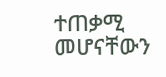ተጠቃሚ መሆናቸውን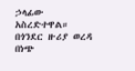ኃላፊው አስረድተዋል።
በጎንደር ዙሪያ ወረዳ በነጭ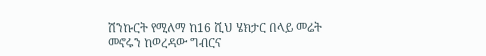ሽንኩርት የሚለማ ከ16 ሺህ ሄክታር በላይ መሬት መኖሩን ከወረዳው ግብርና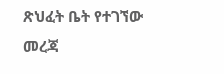ጽህፈት ቤት የተገኘው መረጃ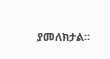ያመለክታል።